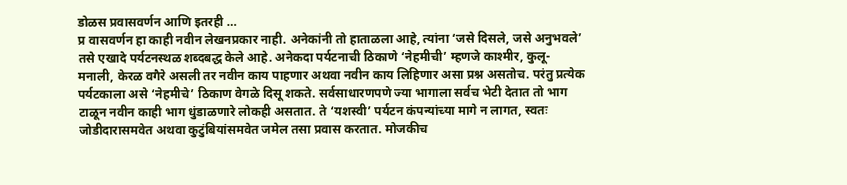डोळस प्रवासवर्णन आणि इतरही …
प्र वासवर्णन हा काही नवीन लेखनप्रकार नाही. अनेकांनी तो हाताळला आहे, त्यांना ‘जसे दिसले, जसे अनुभवले’ तसे एखादे पर्यटनस्थळ शब्दबद्ध केले आहे. अनेकदा पर्यटनाची ठिकाणे ‘नेहमीची’ म्हणजे काश्मीर, कुलू-मनाली, केरळ वगैरे असली तर नवीन काय पाहणार अथवा नवीन काय लिहिणार असा प्रश्न असतोच. परंतु प्रत्येक पर्यटकाला असे ‘नेहमीचे’ ठिकाण वेगळे दिसू शकते. सर्वसाधारणपणे ज्या भागाला सर्वच भेटी देतात तो भाग टाळून नवीन काही भाग धुंडाळणारे लोकही असतात. ते ‘यशस्वी’ पर्यटन कंपन्यांच्या मागे न लागत, स्वतः जोडीदारासमवेत अथवा कुटुंबियांसमवेत जमेल तसा प्रवास करतात. मोजकीच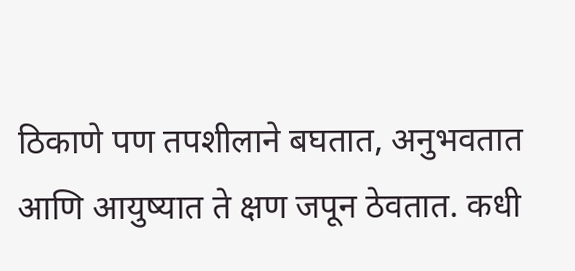ठिकाणे पण तपशीलाने बघतात, अनुभवतात आणि आयुष्यात ते क्षण जपून ठेवतात. कधी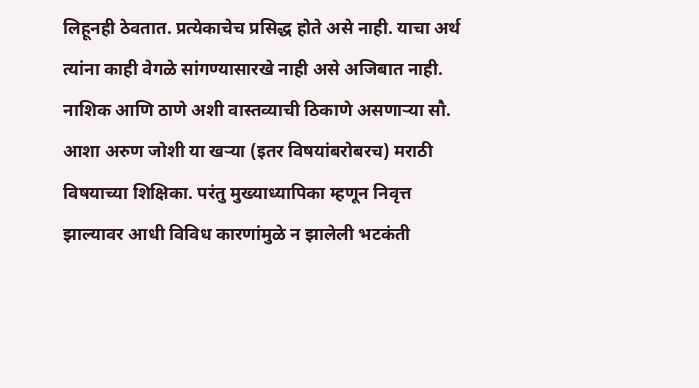लिहूनही ठेवतात. प्रत्येकाचेच प्रसिद्ध होते असे नाही. याचा अर्थ त्यांना काही वेगळे सांगण्यासारखे नाही असे अजिबात नाही. नाशिक आणि ठाणे अशी वास्तव्याची ठिकाणे असणाऱ्या सौ. आशा अरुण जोशी या खऱ्या (इतर विषयांबरोबरच) मराठी विषयाच्या शिक्षिका. परंतु मुख्याध्यापिका म्हणून निवृत्त झाल्यावर आधी विविध कारणांमुळे न झालेली भटकंती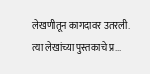लेखणीतून कागदावर उतरली. त्या लेखांच्या पुस्तकाचे प्र...